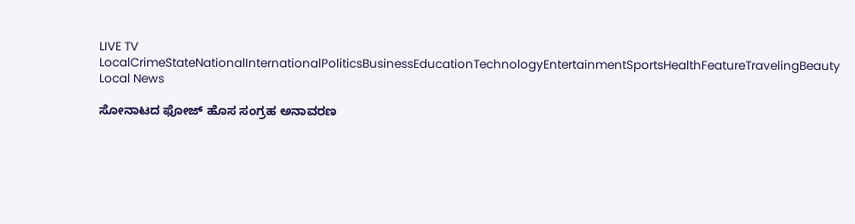LIVE TV LocalCrimeStateNationalInternationalPoliticsBusinessEducationTechnologyEntertainmentSportsHealthFeatureTravelingBeauty
Local News

ಸೋನಾಟದ ಫೋಜ್ ಹೊಸ ಸಂಗ್ರಹ ಅನಾವರಣ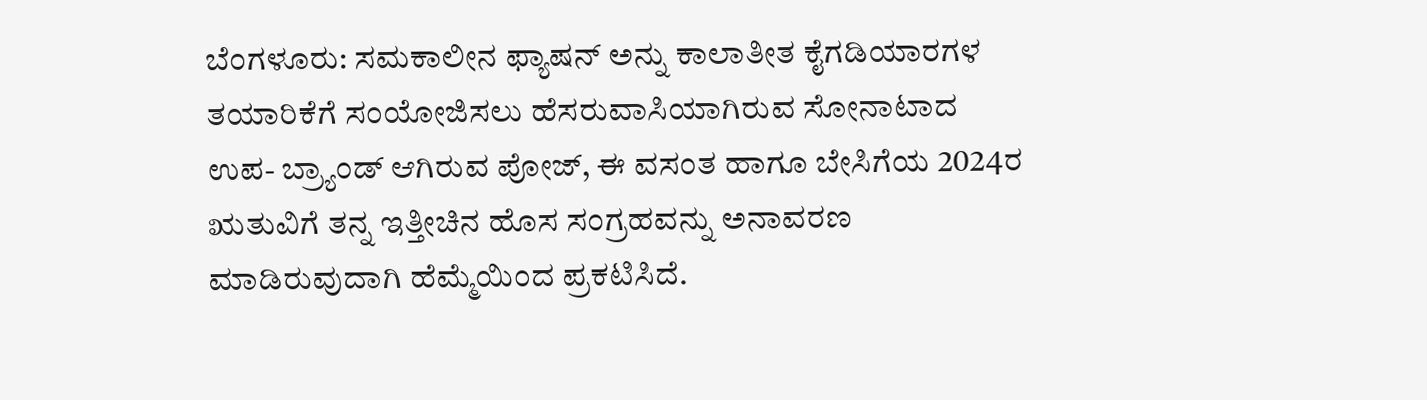ಬೆಂಗಳೂರು: ಸಮಕಾಲೀನ ಫ್ಯಾಷನ್ ಅನ್ನು ಕಾಲಾತೀತ ಕೈಗಡಿಯಾರಗಳ ತಯಾರಿಕೆಗೆ ಸಂಯೋಜಿಸಲು ಹೆಸರುವಾಸಿಯಾಗಿರುವ ಸೋನಾಟಾದ ಉಪ- ಬ್ರ್ಯಾಂಡ್ ಆಗಿರುವ ಪೋಜ್, ಈ ವಸಂತ ಹಾಗೂ ಬೇಸಿಗೆಯ 2024ರ ಋತುವಿಗೆ ತನ್ನ ಇತ್ತೀಚಿನ ಹೊಸ ಸಂಗ್ರಹವನ್ನು ಅನಾವರಣ ಮಾಡಿರುವುದಾಗಿ ಹೆಮ್ಮೆಯಿಂದ ಪ್ರಕಟಿಸಿದೆ.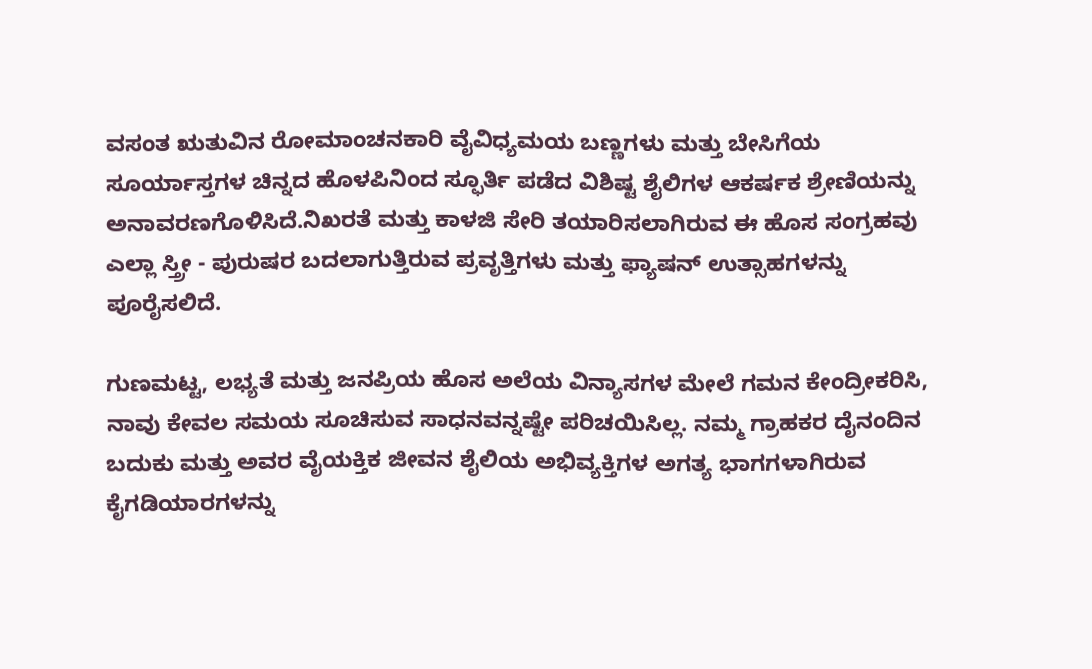ವಸಂತ ಋತುವಿನ ರೋಮಾಂಚನಕಾರಿ ವೈವಿಧ್ಯಮಯ ಬಣ್ಣಗಳು ಮತ್ತು ಬೇಸಿಗೆಯ ಸೂರ್ಯಾಸ್ತಗಳ ಚಿನ್ನದ ಹೊಳಪಿನಿಂದ ಸ್ಫೂರ್ತಿ ಪಡೆದ ವಿಶಿಷ್ಟ ಶೈಲಿಗಳ ಆಕರ್ಷಕ ಶ್ರೇಣಿಯನ್ನು ಅನಾವರಣಗೊಳಿಸಿದೆ.ನಿಖರತೆ ಮತ್ತು ಕಾಳಜಿ ಸೇರಿ ತಯಾರಿಸಲಾಗಿರುವ ಈ ಹೊಸ ಸಂಗ್ರಹವು ಎಲ್ಲಾ ಸ್ತ್ರೀ - ಪುರುಷರ ಬದಲಾಗುತ್ತಿರುವ ಪ್ರವೃತ್ತಿಗಳು ಮತ್ತು ಫ್ಯಾಷನ್ ಉತ್ಸಾಹಗಳನ್ನು ಪೂರೈಸಲಿದೆ.

ಗುಣಮಟ್ಟ, ಲಭ್ಯತೆ ಮತ್ತು ಜನಪ್ರಿಯ ಹೊಸ ಅಲೆಯ ವಿನ್ಯಾಸಗಳ ಮೇಲೆ ಗಮನ ಕೇಂದ್ರೀಕರಿಸಿ, ನಾವು ಕೇವಲ ಸಮಯ ಸೂಚಿಸುವ ಸಾಧನವನ್ನಷ್ಟೇ ಪರಿಚಯಿಸಿಲ್ಲ. ನಮ್ಮ ಗ್ರಾಹಕರ ದೈನಂದಿನ ಬದುಕು ಮತ್ತು ಅವರ ವೈಯಕ್ತಿಕ ಜೀವನ ಶೈಲಿಯ ಅಭಿವ್ಯಕ್ತಿಗಳ ಅಗತ್ಯ ಭಾಗಗಳಾಗಿರುವ ಕೈಗಡಿಯಾರಗಳನ್ನು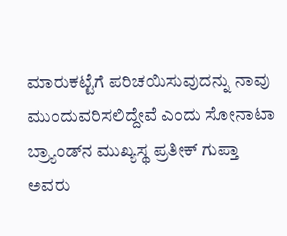ಮಾರುಕಟ್ಟೆಗೆ ಪರಿಚಯಿಸುವುದನ್ನು ನಾವು ಮುಂದುವರಿಸಲಿದ್ದೇವೆ ಎಂದು ಸೋನಾಟಾ ಬ್ರ್ಯಾಂಡ್‍ನ ಮುಖ್ಯಸ್ಥ ಪ್ರತೀಕ್ ಗುಪ್ತಾ ಅವರು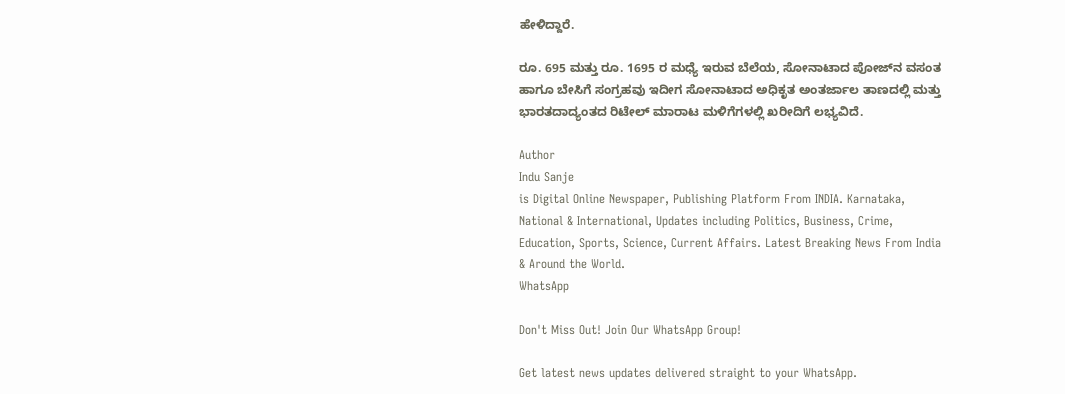ಹೇಳಿದ್ದಾರೆ.

ರೂ. 695 ಮತ್ತು ರೂ. 1695 ರ ಮಧ್ಯೆ ಇರುವ ಬೆಲೆಯ, ಸೋನಾಟಾದ ಪೋಜ್‍ನ ವಸಂತ ಹಾಗೂ ಬೇಸಿಗೆ ಸಂಗ್ರಹವು ಇದೀಗ ಸೋನಾಟಾದ ಅಧಿಕೃತ ಅಂತರ್ಜಾಲ ತಾಣದಲ್ಲಿ ಮತ್ತು ಭಾರತದಾದ್ಯಂತದ ರಿಟೇಲ್ ಮಾರಾಟ ಮಳಿಗೆಗಳಲ್ಲಿ ಖರೀದಿಗೆ ಲಭ್ಯವಿದೆ.

Author
Indu Sanje
is Digital Online Newspaper, Publishing Platform From INDIA. Karnataka, National & International, Updates including Politics, Business, Crime, Education, Sports, Science, Current Affairs. Latest Breaking News From India & Around the World.
WhatsApp

Don't Miss Out! Join Our WhatsApp Group!

Get latest news updates delivered straight to your WhatsApp.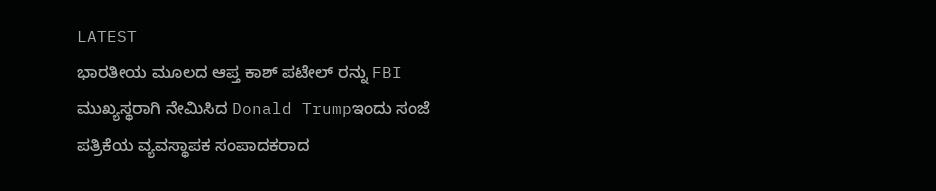LATEST
ಭಾರತೀಯ ಮೂಲದ ಆಪ್ತ ಕಾಶ್ ಪಟೇಲ್ ರನ್ನು FBI ಮುಖ್ಯಸ್ಥರಾಗಿ ನೇಮಿಸಿದ Donald Trumpಇಂದು ಸಂಜೆ ಪತ್ರಿಕೆಯ ವ್ಯವಸ್ಥಾಪಕ ಸಂಪಾದಕರಾದ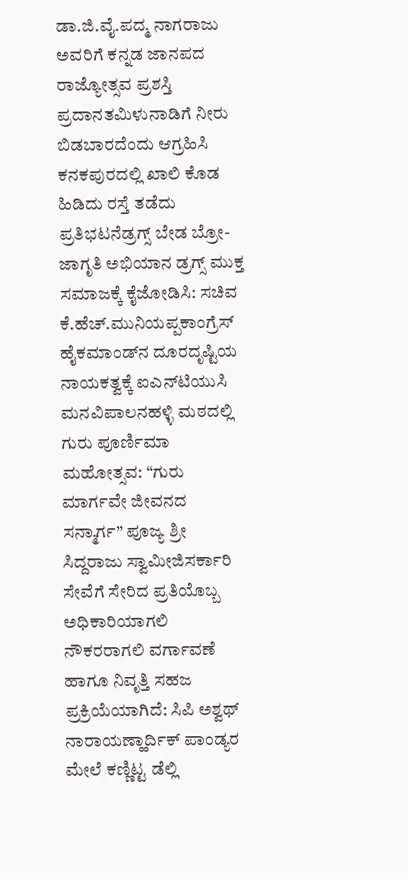ಡಾ.ಜಿ.ವೈ.ಪದ್ಮ ನಾಗರಾಜು ಅವರಿಗೆ ಕನ್ನಡ ಜಾನಪದ ರಾಜ್ಯೋತ್ಸವ ಪ್ರಶಸ್ತಿ ಪ್ರದಾನತಮಿಳುನಾಡಿಗೆ ನೀರು ಬಿಡಬಾರದೆಂದು ಆಗ್ರಹಿಸಿ ಕನಕಪುರದಲ್ಲಿ ಖಾಲಿ ಕೊಡ ಹಿಡಿದು ರಸ್ತೆ ತಡೆದು ಪ್ರತಿಭಟನೆಡ್ರಗ್ಸ್ ಬೇಡ ಬ್ರೋ-ಜಾಗೃತಿ ಅಭಿಯಾನ ಡ್ರಗ್ಸ್ ಮುಕ್ತ ಸಮಾಜಕ್ಕೆ ಕೈಜೋಡಿಸಿ: ಸಚಿವ ಕೆ.ಹೆಚ್.ಮುನಿಯಪ್ಪಕಾಂಗ್ರೆಸ್ ಹೈಕಮಾಂಡ್‌ನ ದೂರದೃಷ್ಟಿಯ ನಾಯಕತ್ವಕ್ಕೆ ಐಎನ್‌ಟಿಯುಸಿ ಮನವಿಪಾಲನಹಳ್ಳಿ ಮಠದಲ್ಲಿ ಗುರು ಪೂರ್ಣಿಮಾ ಮಹೋತ್ಸವ: “ಗುರು ಮಾರ್ಗವೇ ಜೀವನದ ಸನ್ಮಾರ್ಗ” ಪೂಜ್ಯ ಶ್ರೀ ಸಿದ್ದರಾಜು ಸ್ವಾಮೀಜಿಸರ್ಕಾರಿ ಸೇವೆಗೆ ಸೇರಿದ ಪ್ರತಿಯೊಬ್ಬ ಅಧಿಕಾರಿಯಾಗಲಿ ನೌಕರರಾಗಲಿ ವರ್ಗಾವಣೆ ಹಾಗೂ ನಿವೃತ್ತಿ ಸಹಜ ಪ್ರಕ್ರಿಯೆಯಾಗಿದೆ: ಸಿಪಿ ಅಶ್ವಥ್ ನಾರಾಯಣ್ಹಾರ್ದಿಕ್ ಪಾಂಡ್ಯರ ಮೇಲೆ ಕಣ್ಣಿಟ್ಟ ಡೆಲ್ಲಿ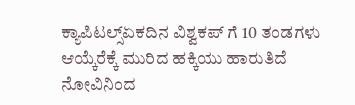ಕ್ಯಾಪಿಟಲ್ಸ್ಏಕದಿನ ವಿಶ್ವಕಪ್ ಗೆ 10 ತಂಡಗಳು ಆಯ್ಕೆರೆಕ್ಕೆ ಮುರಿದ ಹಕ್ಕಿಯು ಹಾರುತಿದೆ ನೋವಿನಿಂದ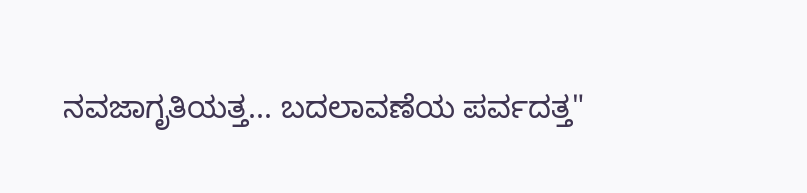ನವಜಾಗೃತಿಯತ್ತ... ಬದಲಾವಣೆಯ ಪರ್ವದತ್ತ"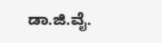ಡಾ.ಜಿ.ವೈ.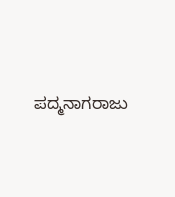ಪದ್ಮನಾಗರಾಜು